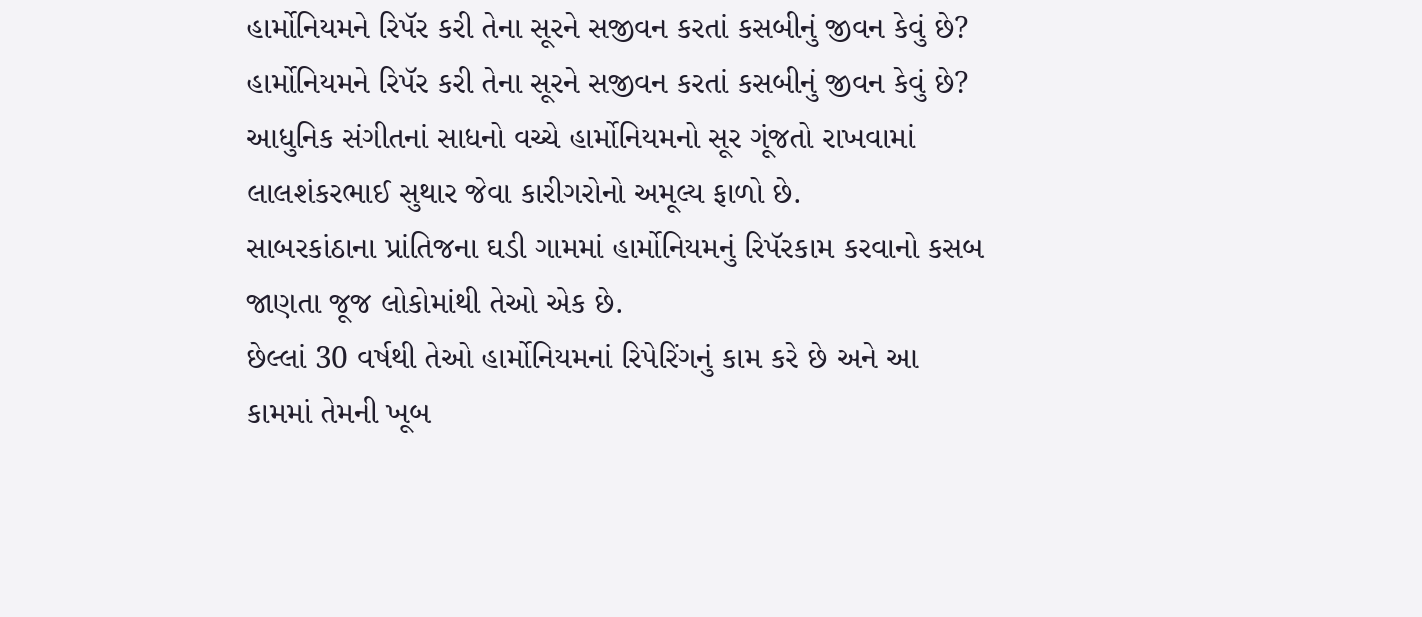હાર્મોનિયમને રિપૅર કરી તેના સૂરને સજીવન કરતાં કસબીનું જીવન કેવું છે?
હાર્મોનિયમને રિપૅર કરી તેના સૂરને સજીવન કરતાં કસબીનું જીવન કેવું છે?
આધુનિક સંગીતનાં સાધનો વચ્ચે હાર્મોનિયમનો સૂર ગૂંજતો રાખવામાં લાલશંકરભાઈ સુથાર જેવા કારીગરોનો અમૂલ્ય ફાળો છે.
સાબરકાંઠાના પ્રાંતિજના ઘડી ગામમાં હાર્મોનિયમનું રિપૅરકામ કરવાનો કસબ જાણતા જૂજ લોકોમાંથી તેઓ એક છે.
છેલ્લાં 30 વર્ષથી તેઓ હાર્મોનિયમનાં રિપેરિંગનું કામ કરે છે અને આ કામમાં તેમની ખૂબ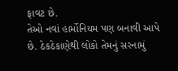ફાવટ છે.
તેઓ નવાં હાર્મોનિયમ પણ બનાવી આપે છે. ઠેકઠેકાણેથી લોકો તેમનું સરનામું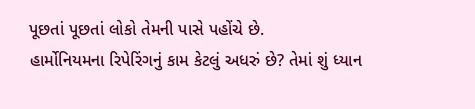પૂછતાં પૂછતાં લોકો તેમની પાસે પહોંચે છે.
હાર્મોનિયમના રિપેરિંગનું કામ કેટલું અધરું છે? તેમાં શું ધ્યાન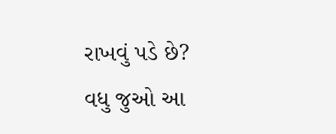રાખવું પડે છે?
વધુ જુઓ આ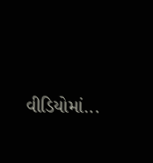વીડિયોમાં...